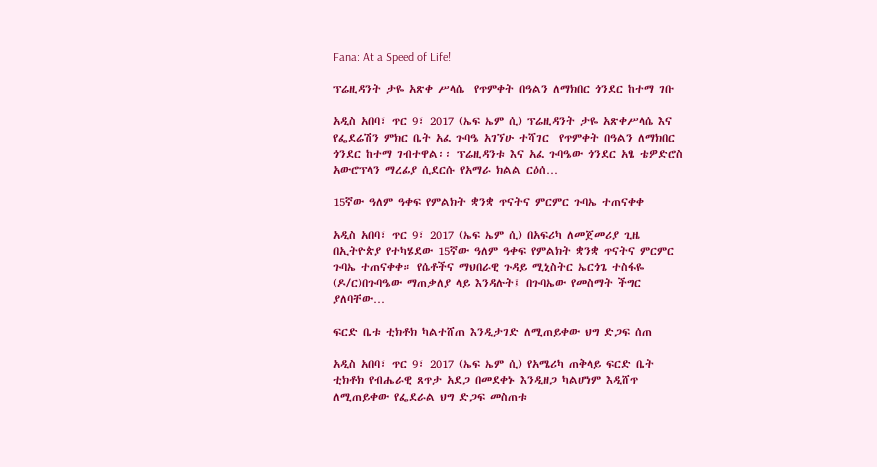Fana: At a Speed of Life!

ፕሬዚዳንት ታዬ አጽቀ ሥላሴ  የጥምቀት በዓልን ለማክበር ጎንደር ከተማ ገቡ

አዲስ አበባ፣ ጥር 9፣ 2017 (ኤፍ ኤም ሲ) ፕሬዚዳንት ታዬ አጽቀሥላሴ እና የፌደሬሽን ምክር ቤት አፈ ጉባዔ አገኘሁ ተሻገር  የጥምቀት በዓልን ለማክበር ጎንደር ከተማ ገብተዋል፡፡ ፕሬዚዳንቱ እና አፈ ጉባዔው ጎንደር አፄ ቴዎድሮስ አውሮፕላን ማረፊያ ሲደርሱ የአማራ ክልል ርዕሰ…

15ኛው ዓለም ዓቀፍ የምልክት ቋንቋ ጥናትና ምርምር ጉባኤ ተጠናቀቀ

አዲስ አበባ፣ ጥር 9፣ 2017 (ኤፍ ኤም ሲ) በአፍሪካ ለመጀመሪያ ጊዜ በኢትዮጵያ የተካሄደው 15ኛው ዓለም ዓቀፍ የምልክት ቋንቋ ጥናትና ምርምር ጉባኤ ተጠናቀቀ። የሴቶችና ማህበራዊ ጉዳይ ሚኒስትር ኤርጎጌ ተስፋዬ (ዶ/ር)በጉባዔው ማጠቃለያ ላይ እንዳሉት፤ በጉባኤው የመስማት ችግር ያለባቸው…

ፍርድ ቤቱ ቲክቶክ ካልተሸጠ እንዲታገድ ለሚጠይቀው ህግ ድጋፍ ሰጠ

አዲስ አበባ፣ ጥር 9፣ 2017 (ኤፍ ኤም ሲ) የአሜሪካ ጠቅላይ ፍርድ ቤት ቲክቶክ የብሔራዊ ጸጥታ አደጋ በመደቀኑ እንዲዘጋ ካልሆነም እዲሸጥ ለሚጠይቀው የፌደራል ህግ ድጋፍ መስጠቱ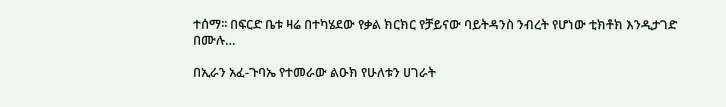ተሰማ፡፡ በፍርድ ቤቱ ዛሬ በተካሄደው የቃል ክርክር የቻይናው ባይትዳንስ ንብረት የሆነው ቲክቶክ እንዲታገድ በሙሉ…

በኢራን አፈ-ጉባኤ የተመራው ልዑክ የሁለቱን ሀገራት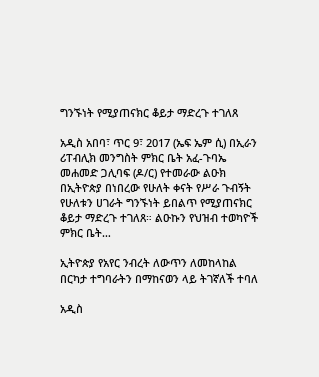ግንኙነት የሚያጠናክር ቆይታ ማድረጉ ተገለጸ

አዲስ አበባ፣ ጥር 9፣ 2017 (ኤፍ ኤም ሲ) በኢራን ሪፐብሊክ መንግስት ምክር ቤት አፈ-ጉባኤ መሐመድ ጋሊባፍ (ዶ/ር) የተመራው ልዑክ በኢትዮጵያ በነበረው የሁለት ቀናት የሥራ ጉብኝት የሁለቱን ሀገራት ግንኙነት ይበልጥ የሚያጠናክር ቆይታ ማድረጉ ተገለጸ። ልዑኩን የህዝብ ተወካዮች ምክር ቤት…

ኢትዮጵያ የአየር ንብረት ለውጥን ለመከላከል በርካታ ተግባራትን በማከናወን ላይ ትገኛለች ተባለ

አዲስ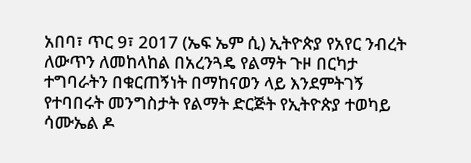አበባ፣ ጥር 9፣ 2017 (ኤፍ ኤም ሲ) ኢትዮጵያ የአየር ንብረት ለውጥን ለመከላከል በአረንጓዴ የልማት ጉዞ በርካታ ተግባራትን በቁርጠኝነት በማከናወን ላይ እንደምትገኝ የተባበሩት መንግስታት የልማት ድርጅት የኢትዮጵያ ተወካይ ሳሙኤል ዶ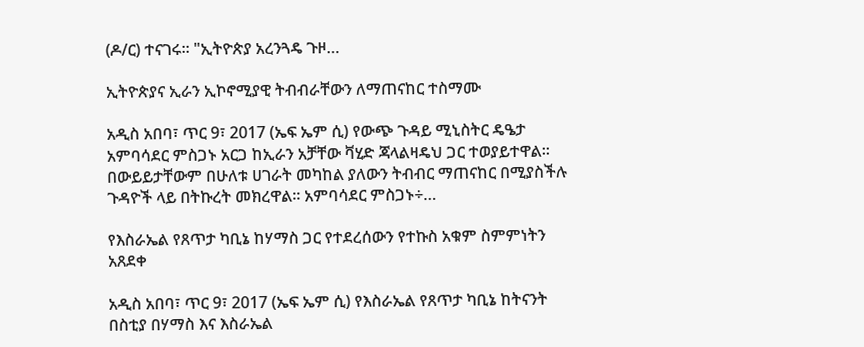(ዶ/ር) ተናገሩ፡፡ "ኢትዮጵያ አረንጓዴ ጉዞ…

ኢትዮጵያና ኢራን ኢኮኖሚያዊ ትብብራቸውን ለማጠናከር ተስማሙ

አዲስ አበባ፣ ጥር 9፣ 2017 (ኤፍ ኤም ሲ) የውጭ ጉዳይ ሚኒስትር ዴዔታ አምባሳደር ምስጋኑ አርጋ ከኢራን አቻቸው ቫሂድ ጃላልዛዴህ ጋር ተወያይተዋል፡፡ በውይይታቸውም በሁለቱ ሀገራት መካከል ያለውን ትብብር ማጠናከር በሚያስችሉ ጉዳዮች ላይ በትኩረት መክረዋል፡፡ አምባሳደር ምስጋኑ÷…

የእስራኤል የጸጥታ ካቢኔ ከሃማስ ጋር የተደረሰውን የተኩስ አቁም ስምምነትን አጸደቀ

አዲስ አበባ፣ ጥር 9፣ 2017 (ኤፍ ኤም ሲ) የእስራኤል የጸጥታ ካቢኔ ከትናንት በስቲያ በሃማስ እና እስራኤል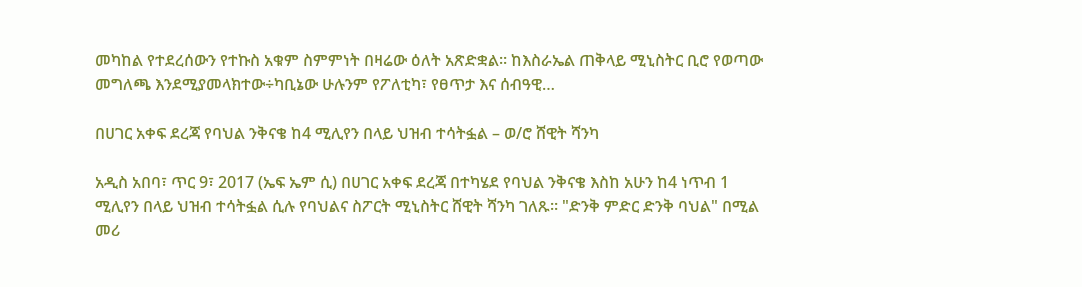መካከል የተደረሰውን የተኩስ አቁም ስምምነት በዛሬው ዕለት አጽድቋል፡፡ ከእስራኤል ጠቅላይ ሚኒስትር ቢሮ የወጣው መግለጫ እንደሚያመላክተው÷ካቢኔው ሁሉንም የፖለቲካ፣ የፀጥታ እና ሰብዓዊ…

በሀገር አቀፍ ደረጃ የባህል ንቅናቄ ከ4 ሚሊየን በላይ ህዝብ ተሳትፏል – ወ/ሮ ሸዊት ሻንካ

አዲስ አበባ፣ ጥር 9፣ 2017 (ኤፍ ኤም ሲ) በሀገር አቀፍ ደረጃ በተካሄደ የባህል ንቅናቄ እስከ አሁን ከ4 ነጥብ 1 ሚሊየን በላይ ህዝብ ተሳትፏል ሲሉ የባህልና ስፖርት ሚኒስትር ሸዊት ሻንካ ገለጹ። "ድንቅ ምድር ድንቅ ባህል" በሚል መሪ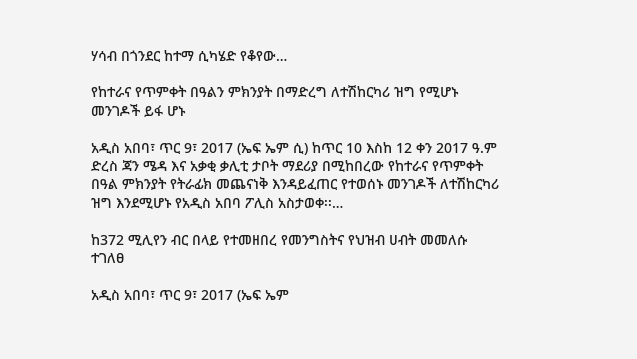ሃሳብ በጎንደር ከተማ ሲካሄድ የቆየው…

የከተራና የጥምቀት በዓልን ምክንያት በማድረግ ለተሽከርካሪ ዝግ የሚሆኑ መንገዶች ይፋ ሆኑ

አዲስ አበባ፣ ጥር 9፣ 2017 (ኤፍ ኤም ሲ) ከጥር 10 እስከ 12 ቀን 2017 ዓ.ም ድረስ ጃን ሜዳ እና አቃቂ ቃሊቲ ታቦት ማደሪያ በሚከበረው የከተራና የጥምቀት በዓል ምክንያት የትራፊክ መጨናነቅ እንዳይፈጠር የተወሰኑ መንገዶች ለተሽከርካሪ ዝግ እንደሚሆኑ የአዲስ አበባ ፖሊስ አስታወቀ፡፡…

ከ372 ሚሊየን ብር በላይ የተመዘበረ የመንግስትና የህዝብ ሀብት መመለሱ ተገለፀ

አዲስ አበባ፣ ጥር 9፣ 2017 (ኤፍ ኤም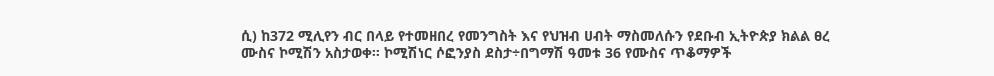ሲ) ከ372 ሚሊየን ብር በላይ የተመዘበረ የመንግስት እና የህዝብ ሀብት ማስመለሱን የደቡብ ኢትዮጵያ ክልል ፀረ ሙስና ኮሚሽን አስታወቀ። ኮሚሽነር ሶፎንያስ ደስታ÷በግማሽ ዓመቱ 36 የሙስና ጥቆማዎች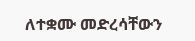ለተቋሙ መድረሳቸውን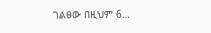ገልፀው በዚህም 6…